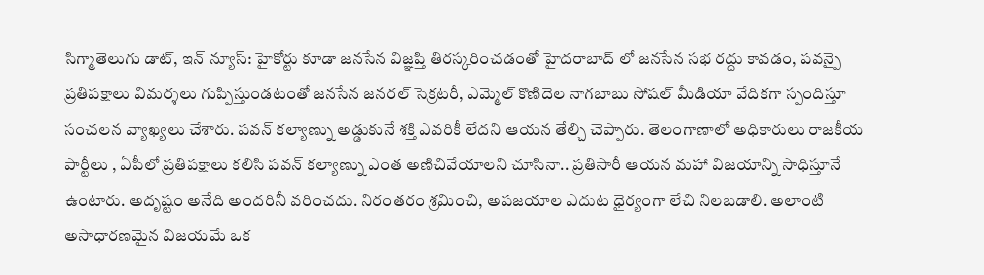సిగ్మాతెలుగు డాట్, ఇన్ న్యూస్: హైకోర్టు కూడా జనసేన విజ్ఞప్తి తిరస్కరించడంతో హైదరాబాద్ లో జనసేన సభ రద్దు కావడం, పవన్పై ప్రతిపక్షాలు విమర్శలు గుప్పిస్తుండటంతో జనసేన జనరల్ సెక్రటరీ, ఎమ్మెల్ కొణిదెల నాగబాబు సోషల్ మీడియా వేదికగా స్పందిస్తూ సంచలన వ్యాఖ్యలు చేశారు. పవన్ కల్యాణ్ను అడ్డుకునే శక్తి ఎవరికీ లేదని ఆయన తేల్చి చెప్పారు. తెలంగాణాలో అధికారులు రాజకీయ పార్టీలు , ఏపీలో ప్రతిపక్షాలు కలిసి పవన్ కల్యాణ్ను ఎంత అణిచివేయాలని చూసినా.. ప్రతిసారీ ఆయన మహా విజయాన్ని సాధిస్తూనే ఉంటారు. అదృష్టం అనేది అందరినీ వరించదు. నిరంతరం శ్రమించి, అపజయాల ఎదుట ధైర్యంగా లేచి నిలబడాలి. అలాంటి అసాధారణమైన విజయమే ఒక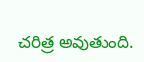చరిత్ర అవుతుంది.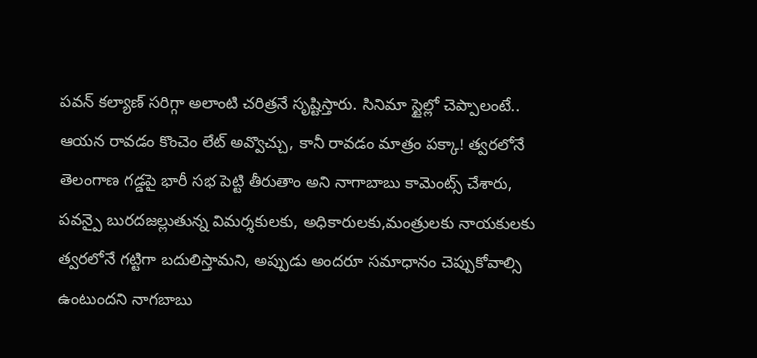పవన్ కల్యాణ్ సరిగ్గా అలాంటి చరిత్రనే సృష్టిస్తారు. సినిమా స్టైల్లో చెప్పాలంటే.. ఆయన రావడం కొంచెం లేట్ అవ్వొచ్చు, కానీ రావడం మాత్రం పక్కా! త్వరలోనే తెలంగాణ గడ్డపై భారీ సభ పెట్టి తీరుతాం అని నాగాబాబు కామెంట్స్ చేశారు, పవన్పై బురదజల్లుతున్న విమర్శకులకు, అధికారులకు,మంత్రులకు నాయకులకు త్వరలోనే గట్టిగా బదులిస్తామని, అప్పుడు అందరూ సమాధానం చెప్పుకోవాల్సి ఉంటుందని నాగబాబు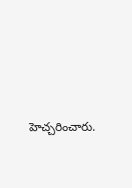హెచ్చరించారు.